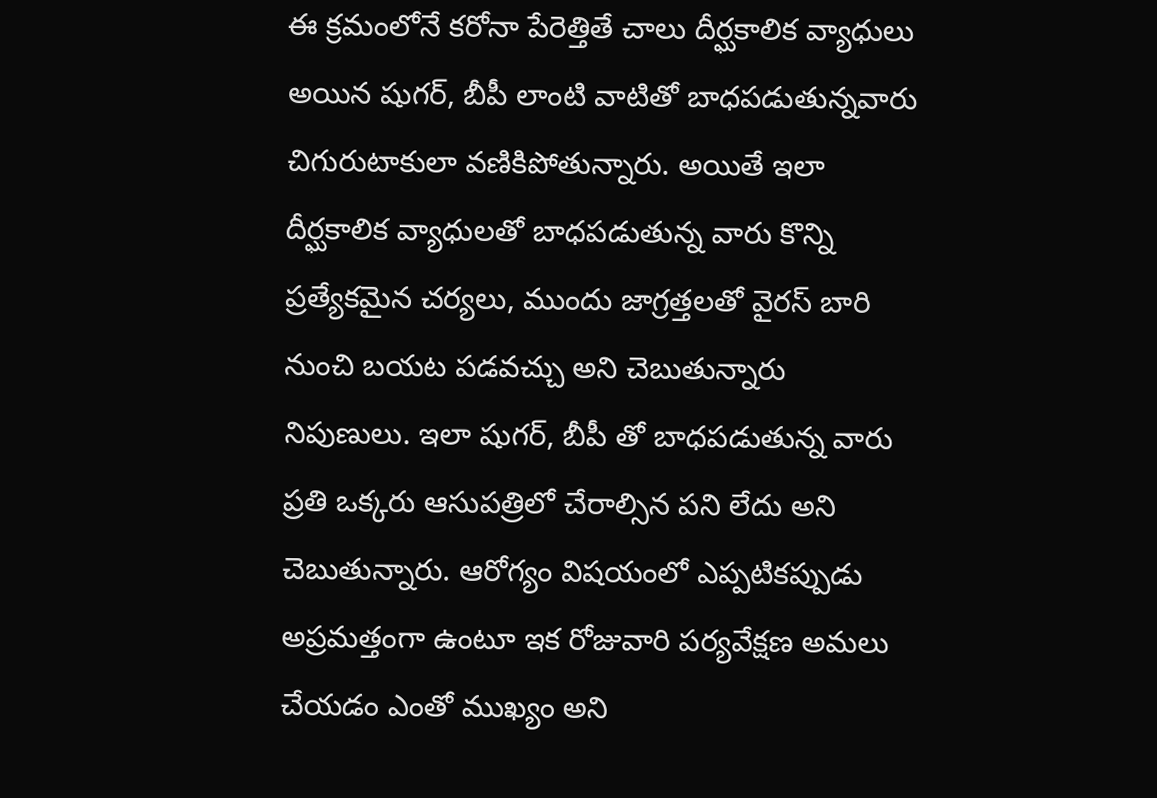ఈ క్రమంలోనే కరోనా పేరెత్తితే చాలు దీర్ఘకాలిక వ్యాధులు అయిన షుగర్, బీపీ లాంటి వాటితో బాధపడుతున్నవారు చిగురుటాకులా వణికిపోతున్నారు. అయితే ఇలా దీర్ఘకాలిక వ్యాధులతో బాధపడుతున్న వారు కొన్ని ప్రత్యేకమైన చర్యలు, ముందు జాగ్రత్తలతో వైరస్ బారి నుంచి బయట పడవచ్చు అని చెబుతున్నారు నిపుణులు. ఇలా షుగర్, బీపీ తో బాధపడుతున్న వారు ప్రతి ఒక్కరు ఆసుపత్రిలో చేరాల్సిన పని లేదు అని చెబుతున్నారు. ఆరోగ్యం విషయంలో ఎప్పటికప్పుడు అప్రమత్తంగా ఉంటూ ఇక రోజువారి పర్యవేక్షణ అమలు చేయడం ఎంతో ముఖ్యం అని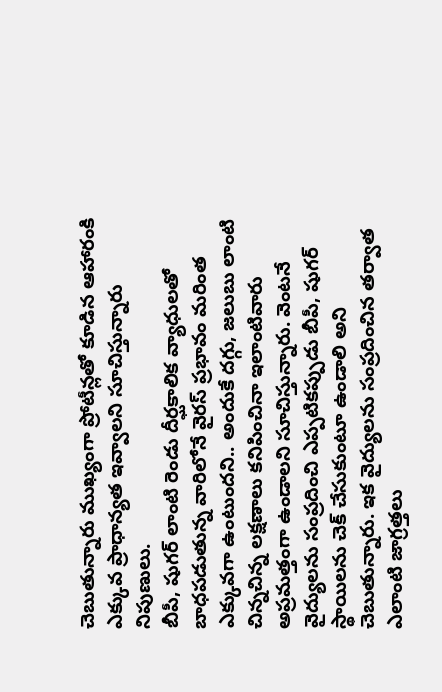చెబుతున్నారు ముఖ్యంగా ప్రోటీన్లతో కూడిన ఆహారంకి ఎక్కువ ప్రాధాన్యత ఇవ్వాలని సూచిస్తున్నారు నిపుణులు.
బీపీ, షుగర్ లాంటి రెండు దీర్ఘకాలిక వ్యాధులతో బాధపడుతున్న వారిలోనే వైరస్ ప్రభావం మరింత ఎక్కువగా ఉంటుందని.. అందుకే దగ్గు, జలుబు లాంటి చిన్నచిన్న లక్షణాలు కనిపించినా ఇలాంటివారు అప్రమత్తంగా ఉండాలని సూచిస్తున్నారు. వెంటనే వైద్యులను సంప్రదించి ఎప్పటికప్పుడు బీపీ, షుగర్ స్థాయిలను చెక్ చేసుకుంటూ ఉండాలి అని చెబుతున్నారు. ఇక వైద్యులను సంప్రదించిన తర్వాత ఎలాంటి జాగ్రత్తలు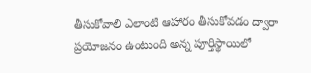తీసుకోవాలి ఎలాంటి ఆహారం తీసుకోవడం ద్వారా ప్రయోజనం ఉంటుంది అన్న పూర్తిస్థాయిలో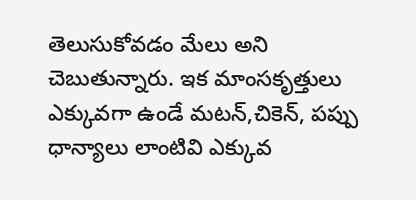తెలుసుకోవడం మేలు అని చెబుతున్నారు. ఇక మాంసకృత్తులు ఎక్కువగా ఉండే మటన్,చికెన్, పప్పు ధాన్యాలు లాంటివి ఎక్కువ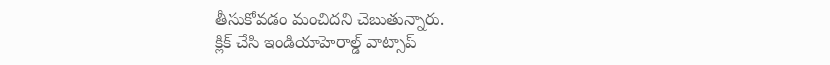తీసుకోవడం మంచిదని చెబుతున్నారు.
క్లిక్ చేసి ఇండియాహెరాల్డ్ వాట్సాప్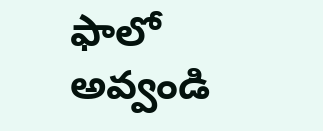ఫాలో అవ్వండి